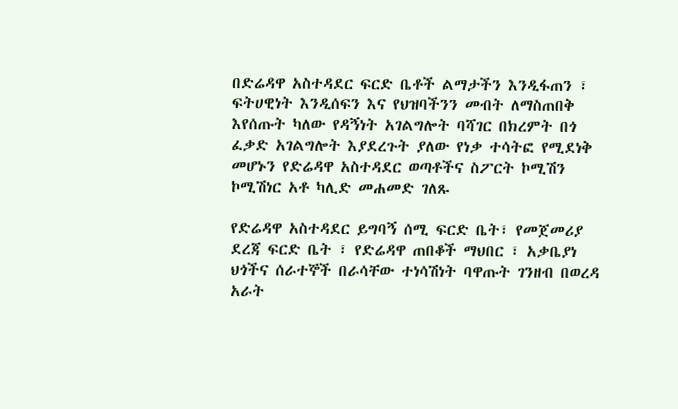በድሬዳዋ አስተዳደር ፍርድ ቤቶች ልማታችን እንዲፋጠን ፣ ፍትሀዊነት እንዲሰፍን እና የህዝባችንን መብት ለማስጠበቅ እየሰጡት ካለው የዳኝነት አገልግሎት ባሻገር በክረምት በጎ ፈቃድ አገልግሎት እያደረጉት ያለው የነቃ ተሳትፎ የሚደነቅ መሆኑን የድሬዳዋ አስተዳደር ወጣቶችና ስፖርት ኮሚሽን ኮሚሽነር አቶ ካሊድ መሐመድ ገለጹ

የድሬዳዋ አስተዳደር ይግባኝ ሰሚ ፍርድ ቤት፣ የመጀመሪያ ደረጃ ፍርድ ቤት ፣ የድሬዳዋ ጠበቆች ማህበር ፣ አቃቤያነ ህጎችና ሰራተኞች በራሳቸው ተነሳሽነት ባዋጡት ገንዘብ በወረዳ አራት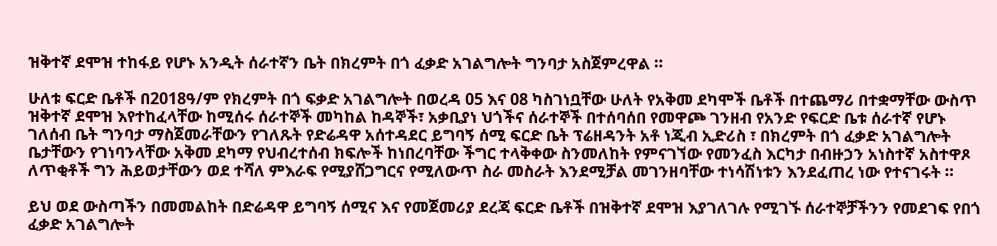ዝቅተኛ ደሞዝ ተከፋይ የሆኑ አንዲት ሰራተኛን ቤት በክረምት በጎ ፈቃድ አገልግሎት ግንባታ አስጀምረዋል ።

ሁለቱ ፍርድ ቤቶች በ2018ዓ/ም የክረምት በጎ ፍቃድ አገልግሎት በወረዳ 05 እና 08 ካስገነቧቸው ሁለት የአቅመ ደካሞች ቤቶች በተጨማሪ በተቋማቸው ውስጥ ዝቅተኛ ደሞዝ እየተከፈላቸው ከሚሰሩ ሰራተኞች መካከል ከዳኞች፣ አቃቢያነ ህጎችና ሰራተኞች በተሰባሰበ የመዋጮ ገንዘብ የአንድ የፍርድ ቤቱ ሰራተኛ የሆኑ ገለሰብ ቤት ግንባታ ማስጀመራቸውን የገለጹት የድሬዳዋ አሰተዳደር ይግባኝ ሰሚ ፍርድ ቤት ፕሬዘዳንት አቶ ነጂብ ኢድሪስ ፣ በክረምት በጎ ፈቃድ አገልግሎት ቤታቸውን የገነባንላቸው አቅመ ደካማ የህብረተሰብ ክፍሎች ከነበረባቸው ችግር ተላቅቀው ስንመለከት የምናገኘው የመንፈስ እርካታ በብዙኃን አነስተኛ አስተዋጾ ለጥቂቶች ግን ሕይወታቸውን ወደ ተሻለ ምእራፍ የሚያሸጋግርና የሚለውጥ ስራ መስራት እንደሚቻል መገንዘባቸው ተነሳሽነቱን እንደፈጠረ ነው የተናገሩት ።

ይህ ወደ ውስጣችን በመመልከት በድሬዳዋ ይግባኝ ሰሚና እና የመጀመሪያ ደረጃ ፍርድ ቤቶች በዝቅተኛ ደሞዝ እያገለገሉ የሚገኙ ሰራተኞቻችንን የመደገፍ የበጎ ፈቃድ አገልግሎት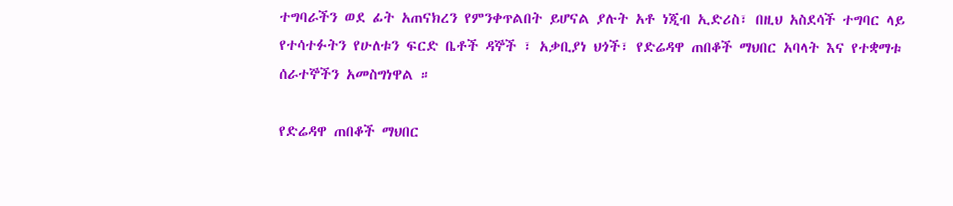ተግባራችን ወደ ፊት አጠናክረን የምንቀጥልበት ይሆናል ያሉት አቶ ነጂብ ኢድሪስ፣ በዚህ አስደሳች ተግባር ላይ የተሳተፉትን የሁለቱን ፍርድ ቤቶች ዳኞች ፣ አቃቢያነ ህጎች፣ የድሬዳዋ ጠበቆች ማህበር አባላት እና የተቋማቱ ሰራተኞችን አመስግነዋል ።

የድሬዳዋ ጠበቆች ማህበር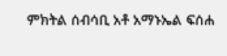ምክትል ሰብሳቢ አቶ አማኑኤል ፍሰሐ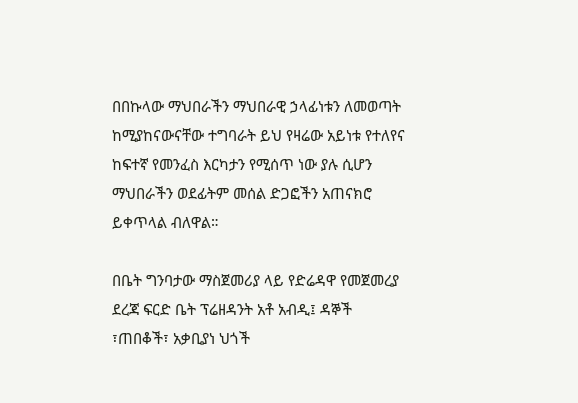በበኩላው ማህበራችን ማህበራዊ ኃላፊነቱን ለመወጣት ከሚያከናውናቸው ተግባራት ይህ የዛሬው አይነቱ የተለየና ከፍተኛ የመንፈስ እርካታን የሚሰጥ ነው ያሉ ሲሆን ማህበራችን ወደፊትም መሰል ድጋፎችን አጠናክሮ ይቀጥላል ብለዋል።

በቤት ግንባታው ማስጀመሪያ ላይ የድሬዳዋ የመጀመረያ ደረጃ ፍርድ ቤት ፕሬዘዳንት አቶ አብዲ፤ ዳኞች ፣ጠበቆች፣ አቃቢያነ ህጎች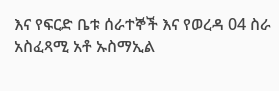እና የፍርድ ቤቱ ሰራተኞች እና የወረዳ 04 ስራ አስፈጻሚ አቶ ኡስማኢል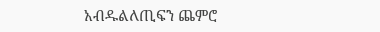አብዱልለጢፍን ጨምሮ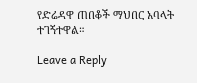የድሬዳዋ ጠበቆች ማህበር አባላት ተገኝተዋል።

Leave a Reply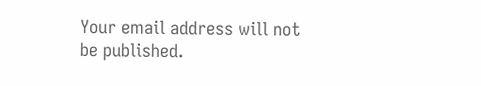Your email address will not be published.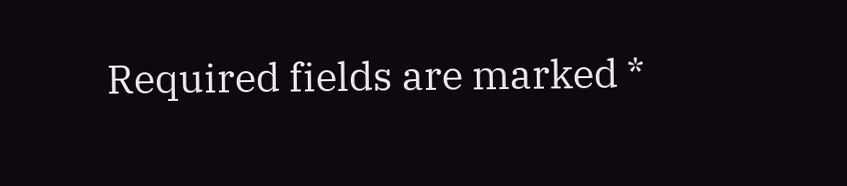Required fields are marked *